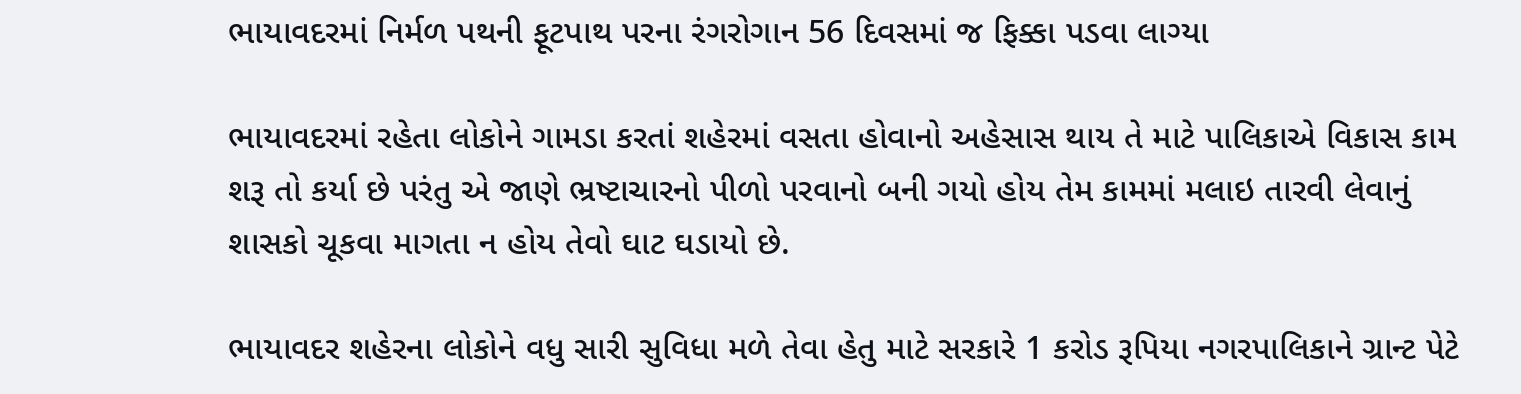ભાયાવદરમાં નિર્મળ પથની ફૂટપાથ પરના રંગરોગાન 56 દિવસમાં જ ફિક્કા પડવા લાગ્યા

ભાયાવદરમાં રહેતા લોકોને ગામડા કરતાં શહેરમાં વસતા હોવાનો અહેસાસ થાય તે માટે પાલિકાએ વિકાસ કામ શરૂ તો કર્યા છે પરંતુ એ જાણે ભ્રષ્ટાચારનો પીળો પરવાનો બની ગયો હોય તેમ કામમાં મલાઇ તારવી લેવાનું શાસકો ચૂકવા માગતા ન હોય તેવો ઘાટ ઘડાયો છે.

ભાયાવદર શહેરના લોકોને વધુ સારી સુવિધા મળે તેવા હેતુ માટે સરકારે 1 કરોડ રૂપિયા નગરપાલિકાને ગ્રાન્ટ પેટે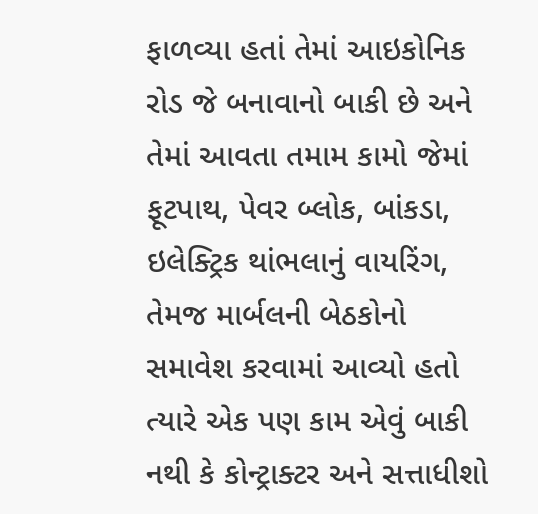ફાળવ્યા હતાં તેમાં આઇકોનિક રોડ જે બનાવાનો બાકી છે અને તેમાં આવતા તમામ કામો જેમાં ફૂટપાથ, પેવર બ્લોક, બાંકડા, ઇલેક્ટ્રિક થાંભલાનું વાયરિંગ, તેમજ માર્બલની બેઠકોનો સમાવેશ કરવામાં આવ્યો હતો ત્યારે એક પણ કામ એવું બાકી નથી કે કોન્ટ્રાક્ટર અને સત્તાધીશો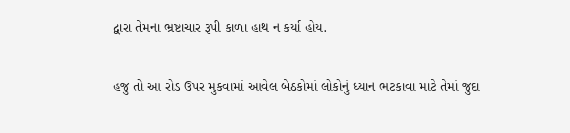દ્વારા તેમના ભ્રષ્ટાચાર રૂપી કાળા હાથ ન કર્યા હોય.

હજુ તો આ રોડ ઉપર મુકવામાં આવેલ બેઠકોમાં લોકોનું ધ્યાન ભટકાવા માટે તેમાં જુદા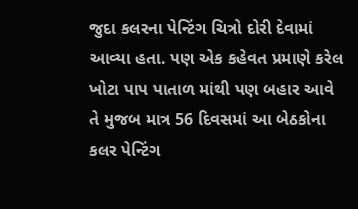જુદા કલરના પેન્ટિંગ ચિત્રો દોરી દેવામાં આવ્યા હતા. પણ એક કહેવત પ્રમાણે કરેલ ખોટા પાપ પાતાળ માંથી પણ બહાર આવે તે મુજબ માત્ર 56 દિવસમાં આ બેઠકોના કલર પેન્ટિંગ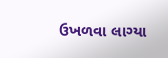ઉખળવા લાગ્યા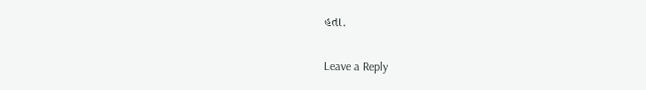હતા.

Leave a Reply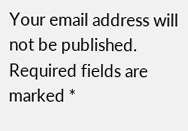Your email address will not be published. Required fields are marked *